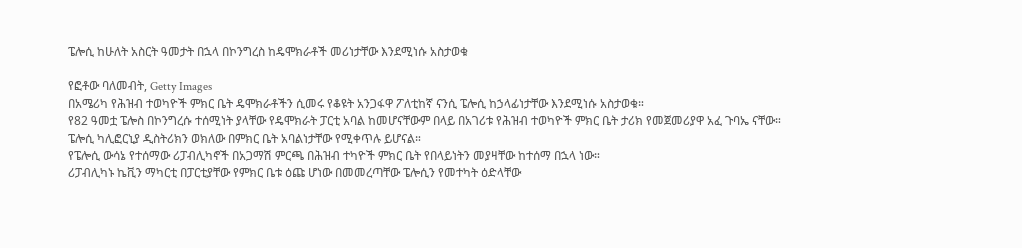ፔሎሲ ከሁለት አስርት ዓመታት በኋላ በኮንግረስ ከዴሞክራቶች መሪነታቸው እንደሚነሱ አስታወቁ

የፎቶው ባለመብት, Getty Images
በአሜሪካ የሕዝብ ተወካዮች ምክር ቤት ዴሞክራቶችን ሲመሩ የቆዩት አንጋፋዋ ፖለቲከኛ ናንሲ ፔሎሲ ከኃላፊነታቸው እንደሚነሱ አስታወቁ።
የ82 ዓመቷ ፔሎስ በኮንግረሱ ተሰሚነት ያላቸው የዴሞክራት ፓርቲ አባል ከመሆናቸውም በላይ በአገሪቱ የሕዝብ ተወካዮች ምክር ቤት ታሪክ የመጀመሪያዋ አፈ ጉባኤ ናቸው።
ፔሎሲ ካሊፎርኒያ ዲስትሪክን ወክለው በምክር ቤት አባልነታቸው የሚቀጥሉ ይሆናል።
የፔሎሲ ውሳኔ የተሰማው ሪፓብሊካኖች በአጋማሽ ምርጫ በሕዝብ ተካዮች ምክር ቤት የበላይነትን መያዛቸው ከተሰማ በኋላ ነው።
ሪፓብሊካኑ ኬቪን ማካርቲ በፓርቲያቸው የምክር ቤቱ ዕጩ ሆነው በመመረጣቸው ፔሎሲን የመተካት ዕድላቸው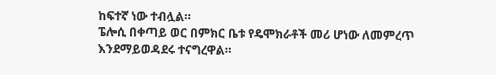ከፍተኛ ነው ተብሏል።
ፔሎሲ በቀጣይ ወር በምክር ቤቱ የዴሞክራቶች መሪ ሆነው ለመምረጥ እንደማይወዳደሩ ተናግረዋል።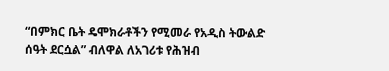“በምክር ቤት ዴሞክራቶችን የሚመራ የአዲስ ትውልድ ሰዓት ደርሷል” ብለዋል ለአገሪቱ የሕዝብ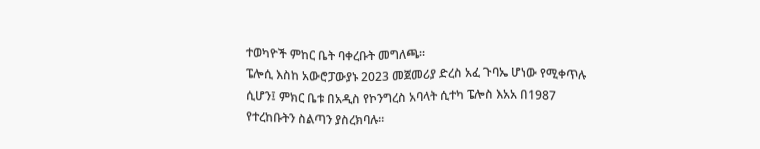ተወካዮች ምከር ቤት ባቀረቡት መግለጫ።
ፔሎሲ እስከ አውሮፓውያኑ 2023 መጀመሪያ ድረስ አፈ ጉባኤ ሆነው የሚቀጥሉ ሲሆን፤ ምክር ቤቱ በአዲስ የኮንግረስ አባላት ሲተካ ፔሎስ እአአ በ1987 የተረከቡትን ስልጣን ያስረክባሉ።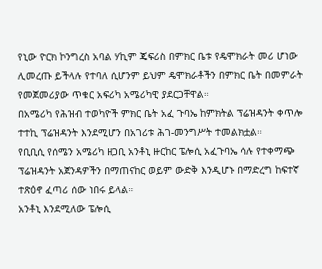የኒው ዮርክ ኮንግረስ አባል ሃኪም ጄፍሪስ በምክር ቤቱ የዴሞክራት መሪ ሆነው ሊመረጡ ይችላሉ የተባለ ሲሆንም ይህም ዴሞክራቶችን በምክር ቤት በመምራት የመጀመሪያው ጥቁር አፍሪካ አሜሪካዊ ያደርጋቸዋል።
በአሜሪካ የሕዝብ ተወካዮች ምክር ቤት አፈ ጉባኤ ከምክትል ፕሬዝዳንት ቀጥሎ ተተኪ ፕሬዝዳንት እንደሚሆን በአገሪቱ ሕገ-መንግሥት ተመልክቷል።
የቢቢሲ የሰሜን አሜሪካ ዘጋቢ አንቶኒ ዙርከር ፔሎሲ አፈጉባኤ ሳሉ የተቀማጭ ፕሬዝዳንት አጀንዳዎችን በማጠናከር ወይም ውድቅ እንዲሆኑ በማድረግ ከፍተኛ ተጽዕኖ ፈጣሪ ሰው ነበሩ ይላል።
አንቶኒ እንደሚለው ፔሎሲ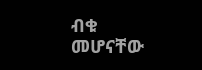ብቁ መሆናቸው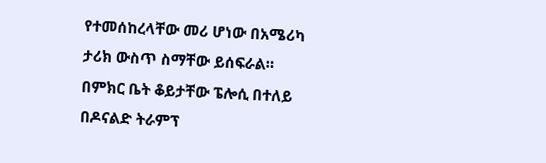የተመሰከረላቸው መሪ ሆነው በአሜሪካ ታሪክ ውስጥ ስማቸው ይሰፍራል። በምክር ቤት ቆይታቸው ፔሎሲ በተለይ በዶናልድ ትራምፕ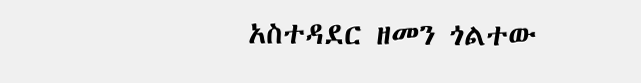አስተዳደር ዘመን ጎልተው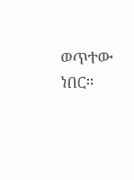ወጥተው ነበር።